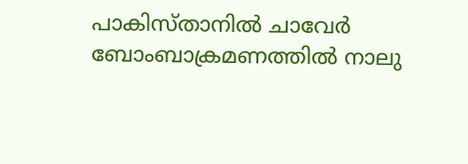പാകിസ്താനില്‍ ചാവേര്‍ ബോംബാക്രമണത്തില്‍ നാലു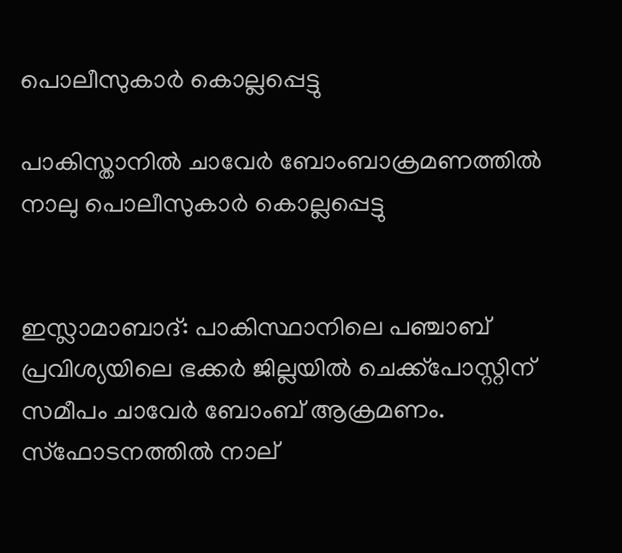പൊലീസുകാര്‍ കൊല്ലപ്പെട്ടു

പാകിസ്താനില്‍ ചാവേര്‍ ബോംബാക്രമണത്തില്‍ നാലു പൊലീസുകാര്‍ കൊല്ലപ്പെട്ടു


ഇസ്ലാമാബാദ്: പാകിസ്ഥാനിലെ പഞ്ചാബ് പ്രവിശ്യയിലെ ഭക്കര്‍ ജില്ലയില്‍ ചെക്ക്‌പോസ്റ്റിന് സമീപം ചാവേര്‍ ബോംബ് ആക്രമണം. സ്‌ഫോടനത്തില്‍ നാല്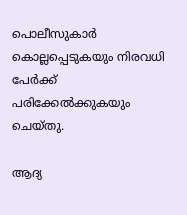പൊലീസുകാര്‍ കൊല്ലപ്പെടുകയും നിരവധി പേര്‍ക്ക് പരിക്കേല്‍ക്കുകയും ചെയ്തു.

ആദ്യ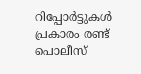റിപ്പോര്‍ട്ടുകള്‍ പ്രകാരം രണ്ട് പൊലീസ്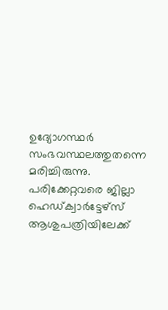ഉദ്യോഗസ്ഥര്‍ സംഭവസ്ഥലത്തുതന്നെ മരിച്ചിരുന്നു.  പരിക്കേറ്റവരെ ജില്ലാ ഹെഡ്ക്വാര്‍ട്ടേഴ്‌സ് ആശുപത്രിയിലേക്ക്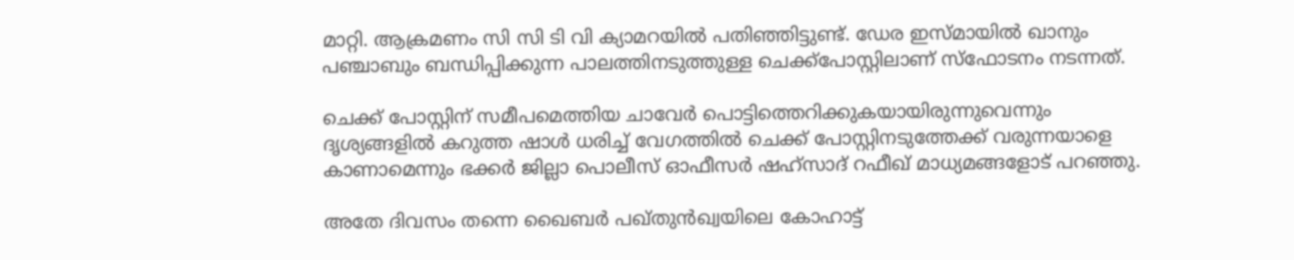മാറ്റി. ആക്രമണം സി സി ടി വി ക്യാമറയില്‍ പതിഞ്ഞിട്ടുണ്ട്. ഡേര ഇസ്മായില്‍ ഖാനും പഞ്ചാബും ബന്ധിപ്പിക്കുന്ന പാലത്തിനടുത്തുള്ള ചെക്ക്‌പോസ്റ്റിലാണ് സ്‌ഫോടനം നടന്നത്.

ചെക്ക് പോസ്റ്റിന് സമീപമെത്തിയ ചാവേര്‍ പൊട്ടിത്തെറിക്കുകയായിരുന്നുവെന്നും ദൃശ്യങ്ങളില്‍ കറുത്ത ഷാള്‍ ധരിച്ച് വേഗത്തില്‍ ചെക്ക് പോസ്റ്റിനടുത്തേക്ക് വരുന്നയാളെ കാണാമെന്നും ഭക്കര്‍ ജില്ലാ പൊലീസ് ഓഫീസര്‍ ഷഹ്‌സാദ് റഫീഖ് മാധ്യമങ്ങളോട് പറഞ്ഞു.

അതേ ദിവസം തന്നെ ഖൈബര്‍ പഖ്തുന്‍ഖ്വയിലെ കോഹാട്ട്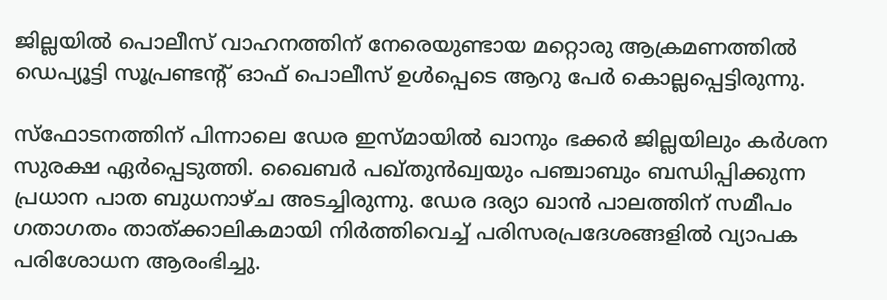ജില്ലയില്‍ പൊലീസ് വാഹനത്തിന് നേരെയുണ്ടായ മറ്റൊരു ആക്രമണത്തില്‍ ഡെപ്യൂട്ടി സൂപ്രണ്ടന്റ് ഓഫ് പൊലീസ് ഉള്‍പ്പെടെ ആറു പേര്‍ കൊല്ലപ്പെട്ടിരുന്നു.

സ്‌ഫോടനത്തിന് പിന്നാലെ ഡേര ഇസ്മായില്‍ ഖാനും ഭക്കര്‍ ജില്ലയിലും കര്‍ശന സുരക്ഷ ഏര്‍പ്പെടുത്തി. ഖൈബര്‍ പഖ്തുന്‍ഖ്വയും പഞ്ചാബും ബന്ധിപ്പിക്കുന്ന പ്രധാന പാത ബുധനാഴ്ച അടച്ചിരുന്നു. ഡേര ദര്യാ ഖാന്‍ പാലത്തിന് സമീപം ഗതാഗതം താത്ക്കാലികമായി നിര്‍ത്തിവെച്ച് പരിസരപ്രദേശങ്ങളില്‍ വ്യാപക പരിശോധന ആരംഭിച്ചു.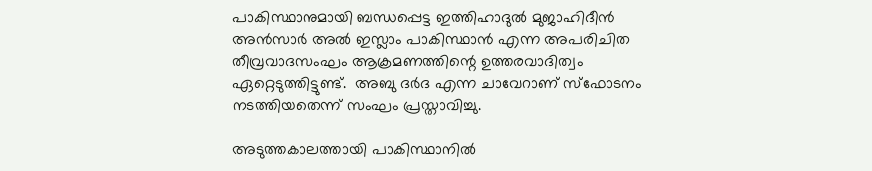പാകിസ്ഥാനുമായി ബന്ധപ്പെട്ട ഇത്തിഹാദുല്‍ മുജാഹിദീന്‍ അന്‍സാര്‍ അല്‍ ഇസ്ലാം പാകിസ്ഥാന്‍ എന്ന അപരിചിത തീവ്രവാദസംഘം ആക്രമണത്തിന്റെ ഉത്തരവാദിത്വം ഏറ്റെടുത്തിട്ടുണ്ട്.  അബു ദര്‍ദ എന്ന ചാവേറാണ് സ്‌ഫോടനം നടത്തിയതെന്ന് സംഘം പ്രസ്താവിച്ചു.

അടുത്തകാലത്തായി പാകിസ്ഥാനില്‍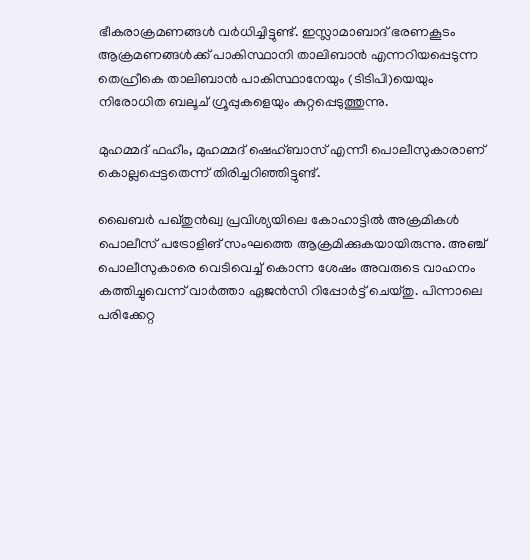ഭീകരാക്രമണങ്ങള്‍ വര്‍ധിച്ചിട്ടുണ്ട്. ഇസ്ലാമാബാദ് ഭരണകൂടം ആക്രമണങ്ങള്‍ക്ക് പാകിസ്ഥാനി താലിബാന്‍ എന്നറിയപ്പെടുന്ന തെഹ്രീകെ താലിബാന്‍ പാകിസ്ഥാനേയും (ടിടിപി)യെയും നിരോധിത ബലൂച് ഗ്രൂപ്പുകളെയും കുറ്റപ്പെടുത്തുന്നു.

മുഹമ്മദ് ഫഹീം, മുഹമ്മദ് ഷെഹ്ബാസ് എന്നീ പൊലീസുകാരാണ് കൊല്ലപ്പെട്ടതെന്ന് തിരിച്ചറിഞ്ഞിട്ടുണ്ട്.

ഖൈബര്‍ പഖ്തുന്‍ഖ്വ പ്രവിശ്യയിലെ കോഹാട്ടില്‍ അക്രമികള്‍ പൊലീസ് പട്രോളിങ് സംഘത്തെ ആക്രമിക്കുകയായിരുന്നു. അഞ്ച് പൊലീസുകാരെ വെടിവെച്ച് കൊന്ന ശേഷം അവരുടെ വാഹനം കത്തിച്ചുവെന്ന് വാര്‍ത്താ ഏജന്‍സി റിപ്പോര്‍ട്ട് ചെയ്തു. പിന്നാലെ പരിക്കേറ്റ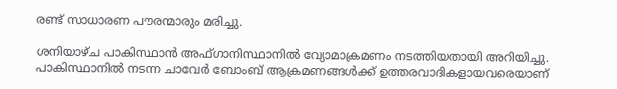രണ്ട് സാധാരണ പൗരന്മാരും മരിച്ചു.

ശനിയാഴ്ച പാകിസ്ഥാന്‍ അഫ്ഗാനിസ്ഥാനില്‍ വ്യോമാക്രമണം നടത്തിയതായി അറിയിച്ചു. പാകിസ്ഥാനില്‍ നടന്ന ചാവേര്‍ ബോംബ് ആക്രമണങ്ങള്‍ക്ക് ഉത്തരവാദികളായവരെയാണ്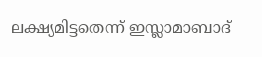ലക്ഷ്യമിട്ടതെന്ന് ഇസ്ലാമാബാദ്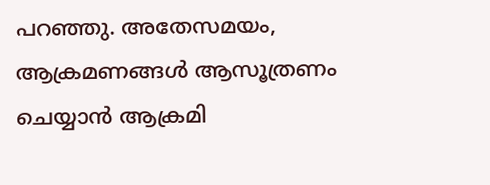പറഞ്ഞു. അതേസമയം, ആക്രമണങ്ങള്‍ ആസൂത്രണം ചെയ്യാന്‍ ആക്രമി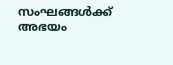സംഘങ്ങള്‍ക്ക് അഭയം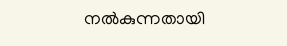നല്‍കുന്നതായി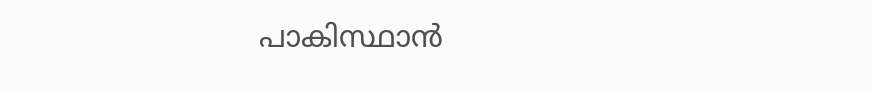പാകിസ്ഥാന്‍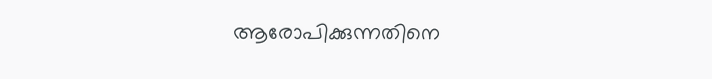ആരോപിക്കുന്നതിനെ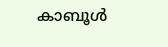കാബൂള്‍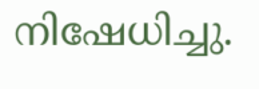നിഷേധിച്ചു.